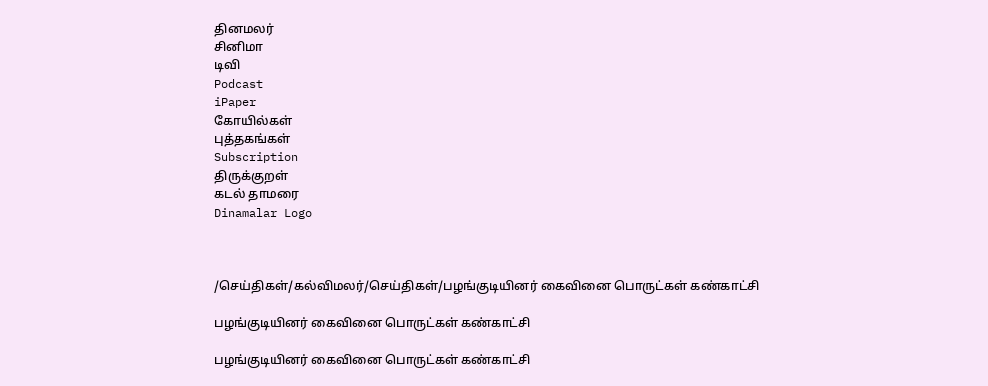தினமலர்
சினிமா
டிவி
Podcast
iPaper
கோயில்கள்
புத்தகங்கள்
Subscription
திருக்குறள்
கடல் தாமரை
Dinamalar Logo



/செய்திகள்/கல்விமலர்/செய்திகள்/பழங்குடியினர் கைவினை பொருட்கள் கண்காட்சி

பழங்குடியினர் கைவினை பொருட்கள் கண்காட்சி

பழங்குடியினர் கைவினை பொருட்கள் கண்காட்சி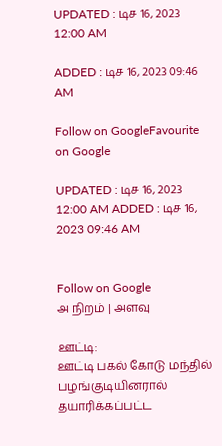UPDATED : டிச 16, 2023 12:00 AM

ADDED : டிச 16, 2023 09:46 AM

Follow on GoogleFavourite on Google

UPDATED : டிச 16, 2023 12:00 AM ADDED : டிச 16, 2023 09:46 AM


Follow on Google
அ நிறம் | அளவு

ஊட்டி:
ஊட்டி பகல் கோடு மந்தில் பழங்குடியினரால் தயாரிக்கப்பட்ட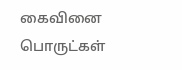கைவினை பொருட்கள்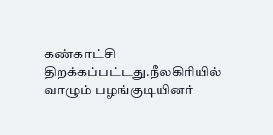கண்காட்சி திறக்கப்பட்டது.நீலகிரியில் வாழும் பழங்குடியினர்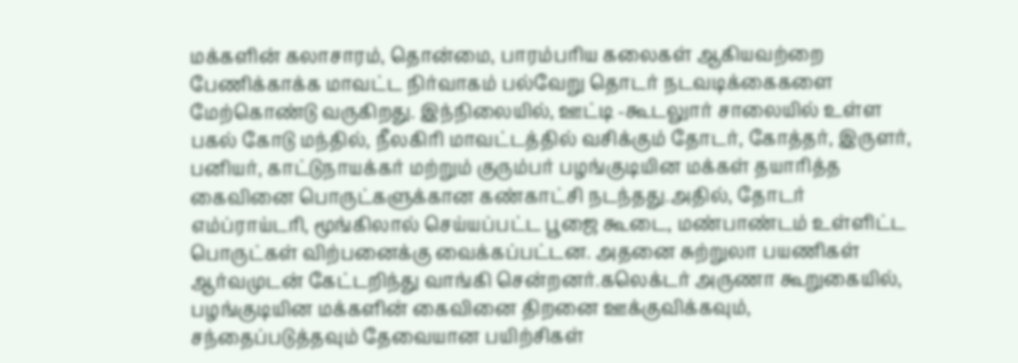மக்களின் கலாசாரம், தொன்மை, பாரம்பரிய கலைகள் ஆகியவற்றை பேணிக்காக்க மாவட்ட நிர்வாகம் பல்வேறு தொடர் நடவடிக்கைகளை மேற்கொண்டு வருகிறது. இந்நிலையில், ஊட்டி -கூடலுார் சாலையில் உள்ள பகல் கோடு மந்தில், நீலகிரி மாவட்டத்தில் வசிக்கும் தோடர், கோத்தர், இருளர், பனியர், காட்டுநாயக்கர் மற்றும் குரும்பர் பழங்குடியின மக்கள் தயாரித்த கைவினை பொருட்களுக்கான கண்காட்சி நடந்தது.அதில், தோடர் எம்ப்ராய்டரி, மூங்கிலால் செய்யப்பட்ட பூஜை கூடை, மண்பாண்டம் உள்ளிட்ட பொருட்கள் விற்பனைக்கு வைக்கப்பட்டன. அதனை சுற்றுலா பயணிகள் ஆர்வமுடன் கேட்டறிந்து வாங்கி சென்றனர்.கலெக்டர் அருணா கூறுகையில், பழங்குடியின மக்களின் கைவினை திறனை ஊக்குவிக்கவும், சந்தைப்படுத்தவும் தேவையான பயிற்சிகள்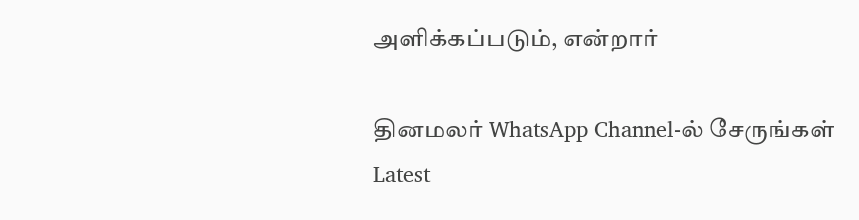அளிக்கப்படும், என்றார்

தினமலர் WhatsApp Channel-ல் சேருங்கள்
Latest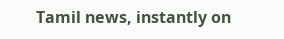Tamil news, instantly on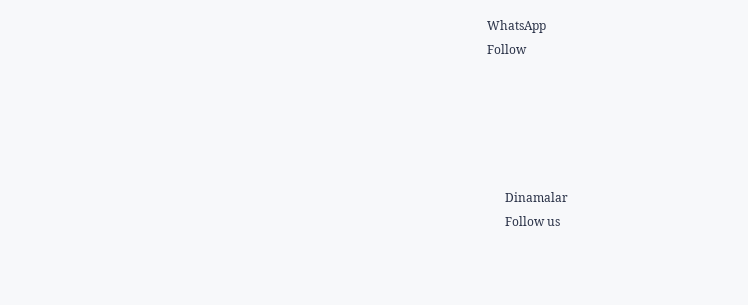WhatsApp
Follow





      Dinamalar
      Follow us